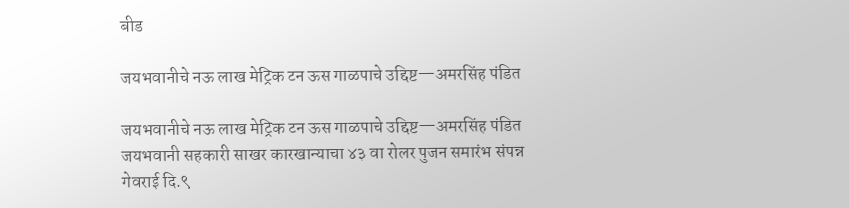बीड

जयभवानीचे नऊ लाख मेट्रिक टन ऊस गाळपाचे उद्दिष्ट—अमरसिंह पंडित

जयभवानीचे नऊ लाख मेट्रिक टन ऊस गाळपाचे उद्दिष्ट—अमरसिंह पंडित
जयभवानी सहकारी साखर कारखान्याचा ४३ वा रोलर पुजन समारंभ संपन्न
गेवराई दि.९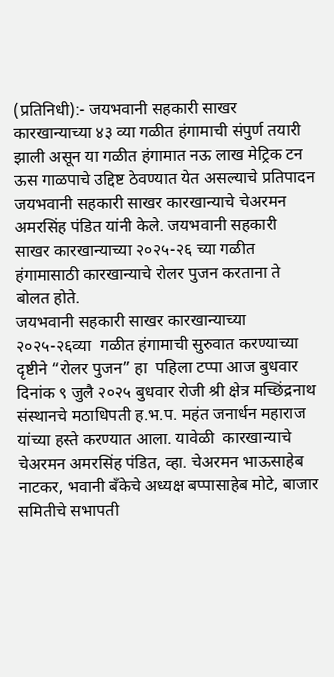(प्रतिनिधी):- जयभवानी सहकारी साखर कारखान्याच्या ४३ व्या गळीत हंगामाची संपुर्ण तयारी झाली असून या गळीत हंगामात नऊ लाख मेट्रिक टन ऊस गाळपाचे उद्दिष्ट ठेवण्यात येत असल्याचे प्रतिपादन जयभवानी सहकारी साखर कारखान्याचे चेअरमन अमरसिंह पंडित यांनी केले. जयभवानी सहकारी साखर कारखान्याच्या २०२५-२६ च्या गळीत हंगामासाठी कारखान्याचे रोलर पुजन करताना ते बोलत होते.
जयभवानी सहकारी साखर कारखान्याच्या २०२५-२६व्या  गळीत हंगामाची सुरुवात करण्याच्या दृष्टीने “रोलर पुजन” हा  पहिला टप्पा आज बुधवार दिनांक ९ जुलै २०२५ बुधवार रोजी श्री क्षेत्र मच्छिंद्रनाथ संस्थानचे मठाधिपती ह.भ.प. महंत जनार्धन महाराज यांच्या हस्ते करण्यात आला. यावेळी  कारखान्याचे चेअरमन अमरसिंह पंडित, व्हा. चेअरमन भाऊसाहेब नाटकर, भवानी बॅंकेचे अध्यक्ष बप्पासाहेब मोटे, बाजार समितीचे सभापती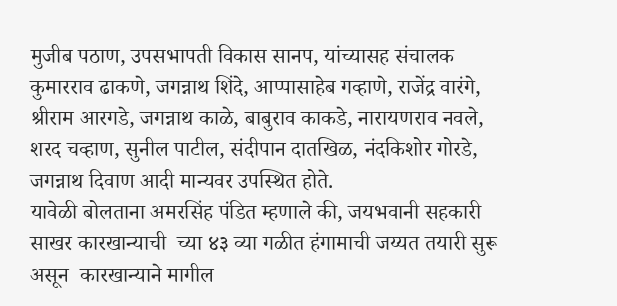मुजीब पठाण, उपसभापती विकास सानप, यांच्यासह संचालक कुमारराव ढाकणे, जगन्नाथ शिंदे, आप्पासाहेब गव्हाणे, राजेंद्र वारंगे, श्रीराम आरगडे, जगन्नाथ काळे, बाबुराव काकडे, नारायणराव नवले, शरद चव्हाण, सुनील पाटील, संदीपान दातखिळ, नंदकिशोर गोरडे, जगन्नाथ दिवाण आदी मान्यवर उपस्थित होते.
यावेळी बोलताना अमरसिंह पंडित म्हणाले की, जयभवानी सहकारी साखर कारखान्याची  च्या ४३ व्या गळीत हंगामाची जय्यत तयारी सुरू असून  कारखान्याने मागील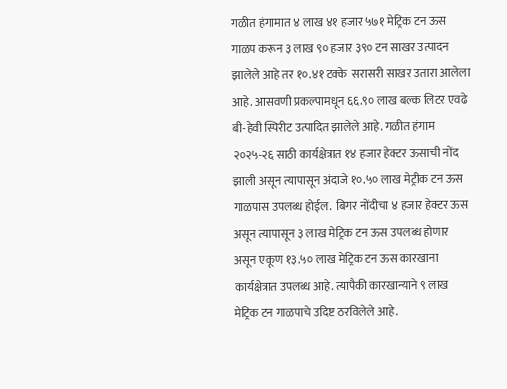गळीत हंगामात ४ लाख ४१ हजार ५७१ मेट्रिक टन ऊस गाळप करून ३ लाख ९० हजार ३९० टन साखर उत्पादन झालेले आहे तर १०.४१ टक्के  सरासरी साखर उतारा आलेला आहे. आसवणी प्रकल्पामधून ६६.९० लाख बल्क लिटर एवढे बी-हेवी स्पिरीट उत्पादित झालेले आहे. गळीत हंगाम २०२५-२६ साठी कार्यक्षेत्रात १४ हजार हेक्टर ऊसाची नोंद झाली असून त्यापासून अंदाजे १०.५० लाख मेट्रीक टन ऊस गाळपास उपलब्ध होईल.  बिगर नोंदीचा ४ हजार हेक्टर ऊस असून त्यापासून ३ लाख मेट्रिक टन ऊस उपलब्ध होणार असून एकूण १३.५० लाख मेट्रिक टन ऊस कारखाना कार्यक्षेत्रात उपलब्ध आहे. त्यापैकी कारखान्याने ९ लाख मेट्रिक टन गाळपाचे उदिष्ट ठरविलेले आहे.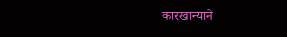कारखान्याने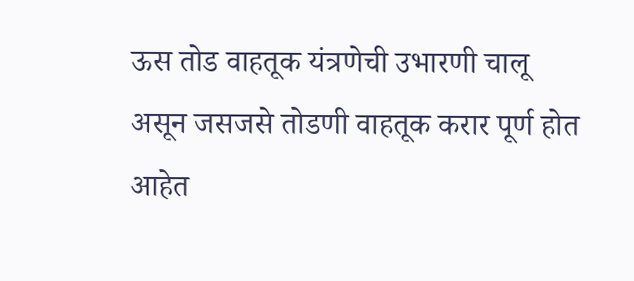ऊस तोड वाहतूक यंत्रणेची उभारणी चालू असून जसजसे तोडणी वाहतूक करार पूर्ण होत आहेत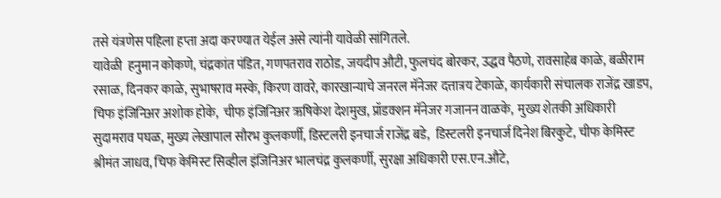तसे यंत्रणेस पहिला हप्ता अदा करण्यात येईल असे त्यांनी यावेळी सांगितले.
यावेळी  हनुमान कोकणे, चंद्रकांत पंडित, गणपतराव राठोड, जयदीप औटी, फुलचंद बोरकर, उद्धव पैठणे, रावसाहेब काळे, बळीराम रसाळ, दिनकर काळे, सुभाषराव मस्के, किरण वावरे, कारखान्याचे जनरल मॅनेजर दत्तात्रय टेकाळे, कार्यकारी संचालक राजेंद्र खाडप, चिफ इंजिनिअर अशोक होके,  चीफ इंजिनिअर ऋषिकेश देशमुख, प्रॉडक्शन मॅनेजर गजानन वाळके,  मुख्य शेतकी अधिकारी सुदामराव पघळ, मुख्य लेखापाल सौरभ कुलकर्णी, डिस्टलरी इनचार्ज राजेंद्र बडे,  डिस्टलरी इनचार्ज दिनेश बिरकुटे, चीफ केमिस्ट श्रीमंत जाधव, चिफ केमिस्ट सिव्हील इंजिनिअर भालचंद्र कुलकर्णी, सुरक्षा अधिकारी एस.एन.औटे,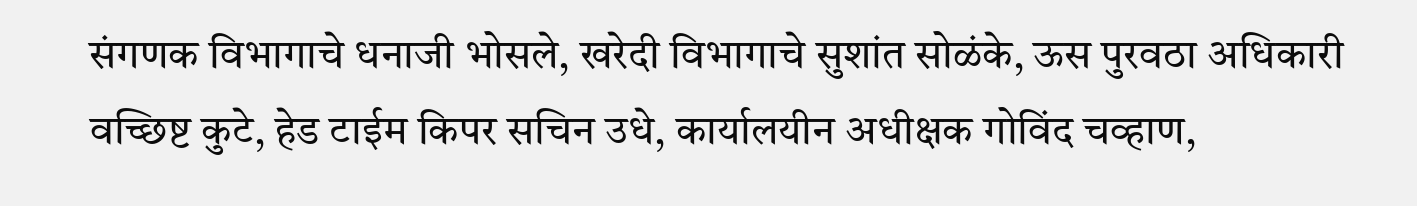संगणक विभागाचे धनाजी भोसले, खरेदी विभागाचे सुशांत सोळंके, ऊस पुरवठा अधिकारी वच्छिष्ट कुटे, हेड टाईम किपर सचिन उधे, कार्यालयीन अधीक्षक गोविंद चव्हाण,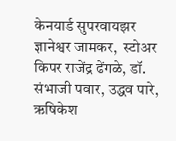केनयार्ड सुपरवायझर ज्ञानेश्वर जामकर,  स्टोअर किपर राजेंद्र ढेंगळे, डॉ. संभाजी पवार, उद्धव पारे, ऋषिकेश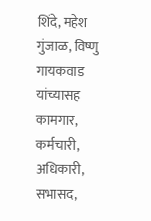शिंदे, महेश गुंजाळ, विष्णु गायकवाड यांच्यासह कामगार, कर्मचारी, अधिकारी, सभासद,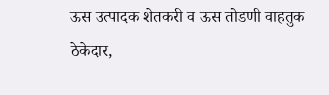ऊस उत्पादक शेतकरी व ऊस तोडणी वाहतुक ठेकेदार,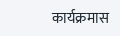कार्यक्रमास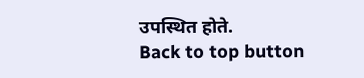उपस्थित होते.
Back to top button